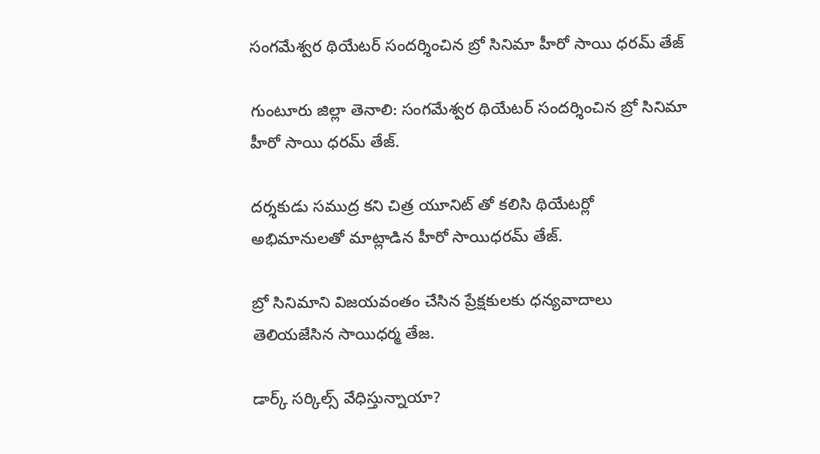సంగమేశ్వర థియేటర్ సందర్శించిన బ్రో సినిమా హీరో సాయి ధరమ్ తేజ్

గుంటూరు జిల్లా తెనాలి: సంగమేశ్వర థియేటర్ సందర్శించిన బ్రో సినిమా హీరో సాయి ధరమ్ తేజ్.

దర్శకుడు సముద్ర కని చిత్ర యూనిట్ తో కలిసి థియేటర్లో అభిమానులతో మాట్లాడిన హీరో సాయిధరమ్ తేజ్.

బ్రో సినిమాని విజయవంతం చేసిన ప్రేక్షకులకు ధన్యవాదాలు తెలియజేసిన సాయిధర్మ తేజ.

డార్క్ సర్కిల్స్ వేధిస్తున్నాయా?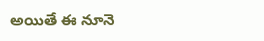అయితే ఈ నూనె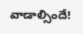వాడాల్సిందే!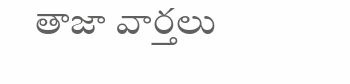తాజా వార్తలు